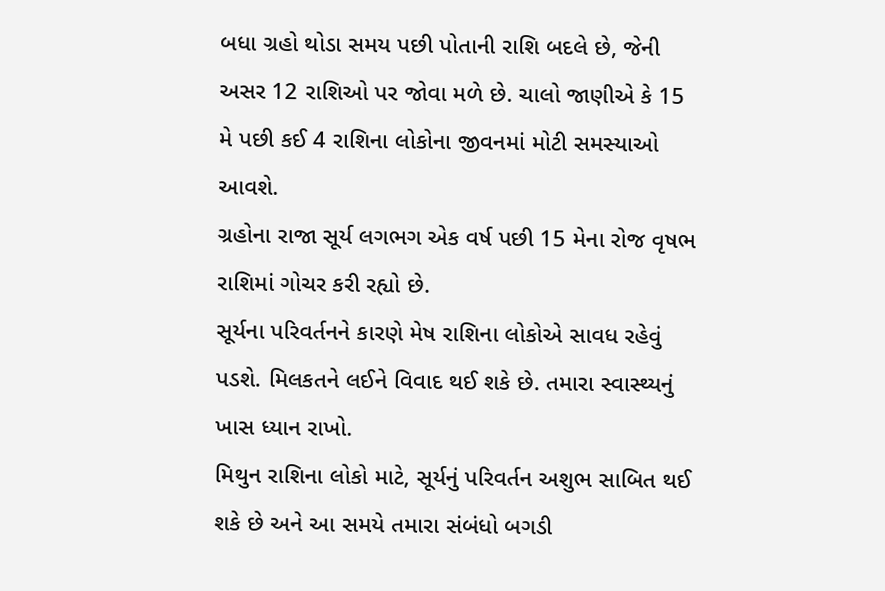બધા ગ્રહો થોડા સમય પછી પોતાની રાશિ બદલે છે, જેની અસર 12 રાશિઓ પર જોવા મળે છે. ચાલો જાણીએ કે 15 મે પછી કઈ 4 રાશિના લોકોના જીવનમાં મોટી સમસ્યાઓ આવશે.
ગ્રહોના રાજા સૂર્ય લગભગ એક વર્ષ પછી 15 મેના રોજ વૃષભ રાશિમાં ગોચર કરી રહ્યો છે.
સૂર્યના પરિવર્તનને કારણે મેષ રાશિના લોકોએ સાવધ રહેવું પડશે. મિલકતને લઈને વિવાદ થઈ શકે છે. તમારા સ્વાસ્થ્યનું ખાસ ધ્યાન રાખો.
મિથુન રાશિના લોકો માટે, સૂર્યનું પરિવર્તન અશુભ સાબિત થઈ શકે છે અને આ સમયે તમારા સંબંધો બગડી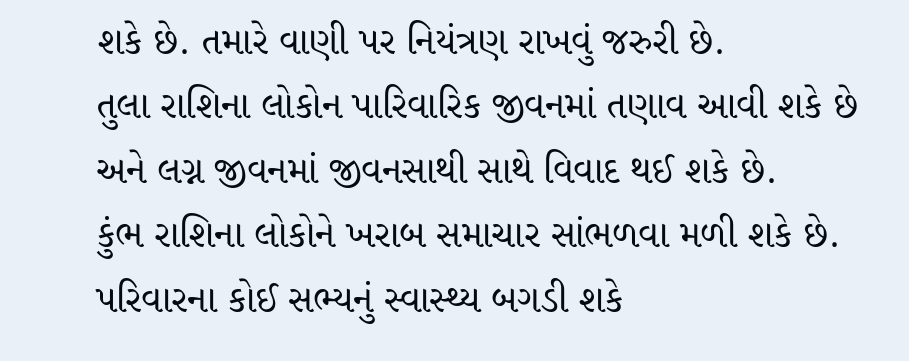શકે છે. તમારે વાણી પર નિયંત્રણ રાખવું જરુરી છે.
તુલા રાશિના લોકોન પારિવારિક જીવનમાં તણાવ આવી શકે છે અને લગ્ન જીવનમાં જીવનસાથી સાથે વિવાદ થઈ શકે છે.
કુંભ રાશિના લોકોને ખરાબ સમાચાર સાંભળવા મળી શકે છે. પરિવારના કોઈ સભ્યનું સ્વાસ્થ્ય બગડી શકે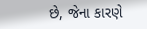છે, જેના કારણે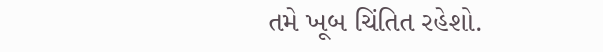તમે ખૂબ ચિંતિત રહેશો.